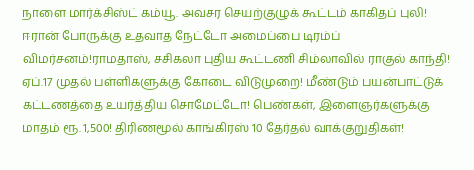நாளை மார்க்சிஸ்ட் கம்யூ. அவசர செயற்குழுக் கூட்டம் காகிதப் புலி! ஈரான் போருக்கு உதவாத நேட்டோ அமைப்பை டிரம்ப் விமர்சனம்!ராமதாஸ், சசிகலா புதிய கூட்டணி சிம்லாவில் ராகுல் காந்தி! ஏப்.17 முதல் பள்ளிகளுக்கு கோடை விடுமுறை! மீண்டும் பயன்பாட்டுக் கட்டணத்தை உயர்த்திய சொமேட்டோ! பெண்கள், இளைஞர்களுக்கு மாதம் ரூ. 1,500! திரிணமூல் காங்கிரஸ் 10 தேர்தல் வாக்குறுதிகள்!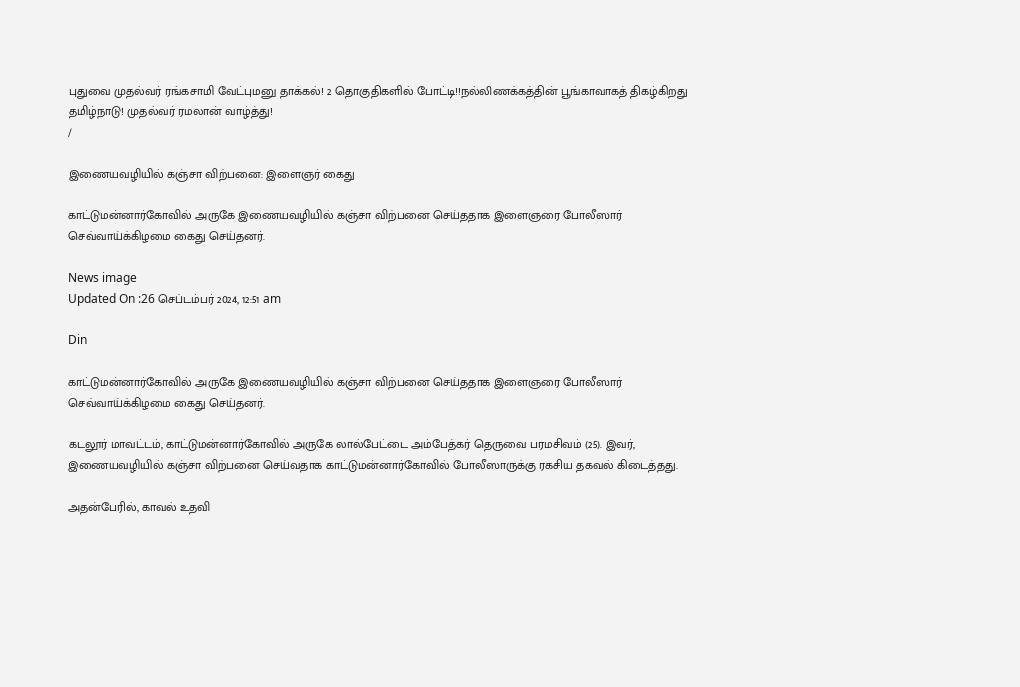புதுவை முதல்வர் ரங்கசாமி வேட்புமனு தாக்கல்! 2 தொகுதிகளில் போட்டி!!நல்லிணக்கத்தின் பூங்காவாகத் திகழ்கிறது தமிழ்நாடு! முதல்வர் ரமலான் வாழ்த்து!
/

இணையவழியில் கஞ்சா விற்பனை: இளைஞர் கைது

காட்டுமன்னார்கோவில் அருகே இணையவழியில் கஞ்சா விற்பனை செய்ததாக இளைஞரை போலீஸார் செவ்வாய்க்கிழமை கைது செய்தனர்.

News image
Updated On :26 செப்டம்பர் 2024, 12:51 am

Din

காட்டுமன்னார்கோவில் அருகே இணையவழியில் கஞ்சா விற்பனை செய்ததாக இளைஞரை போலீஸார் செவ்வாய்க்கிழமை கைது செய்தனர்.

கடலூர் மாவட்டம், காட்டுமன்னார்கோவில் அருகே லால்பேட்டை அம்பேத்கர் தெருவை பரமசிவம் (25). இவர், இணையவழியில் கஞ்சா விற்பனை செய்வதாக காட்டுமன்னார்கோவில் போலீஸாருக்கு ரகசிய தகவல் கிடைத்தது.

அதன்பேரில், காவல் உதவி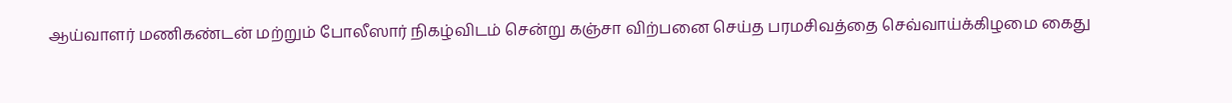ஆய்வாளர் மணிகண்டன் மற்றும் போலீஸார் நிகழ்விடம் சென்று கஞ்சா விற்பனை செய்த பரமசிவத்தை செவ்வாய்க்கிழமை கைது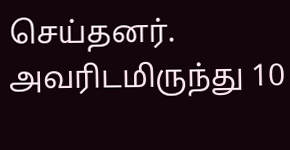செய்தனர். அவரிடமிருந்து 10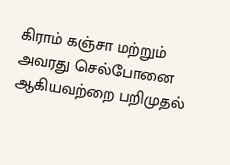கிராம் கஞ்சா மற்றும் அவரது செல்போனை ஆகியவற்றை பறிமுதல்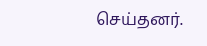செய்தனர்.